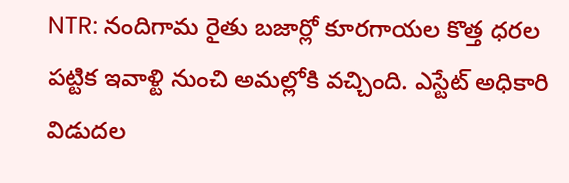NTR: నందిగామ రైతు బజార్లో కూరగాయల కొత్త ధరల పట్టిక ఇవాళ్టి నుంచి అమల్లోకి వచ్చింది. ఎస్టేట్ అధికారి విడుదల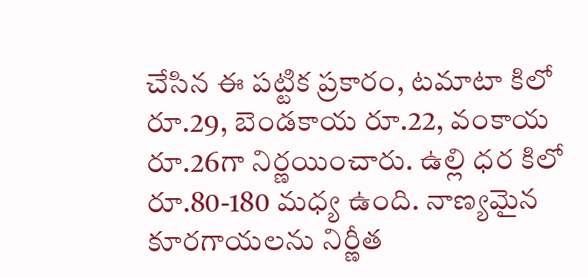చేసిన ఈ పట్టిక ప్రకారం, టమాటా కిలో రూ.29, బెండకాయ రూ.22, వంకాయ రూ.26గా నిర్ణయించారు. ఉల్లి ధర కిలో రూ.80-180 మధ్య ఉంది. నాణ్యమైన కూరగాయలను నిర్ణీత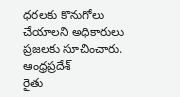ధరలకు కొనుగోలు చేయాలని అధికారులు ప్రజలకు సూచించారు.
ఆంధ్రప్రదేశ్
రైతు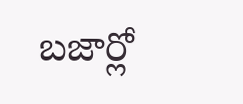బజార్లో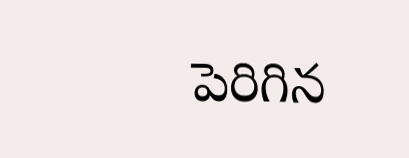పెరిగిన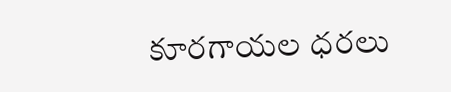కూరగాయల ధరలు